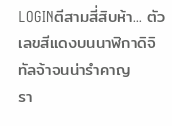LOGINตีสามสี่สิบห้า... ตัวเลขสีแดงบนนาฬิกาดิจิทัลจ้าจนน่ารำคาญ
รา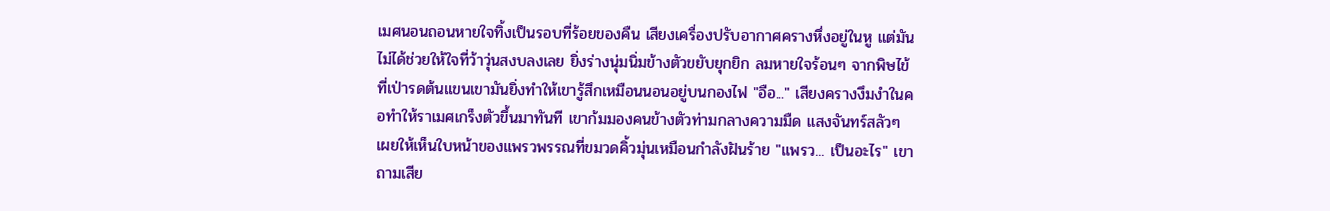เมศนอนถอนหายใจทิ้งเป็นรอบที่ร้อยของคืน เสียงเครื่องปรับอากาศครางหึ่งอยู่ในหู แต่มันไม่ได้ช่วยให้ใจที่ว้าวุ่นสงบลงเลย ยิ่งร่างนุ่มนิ่มข้างตัวขยับยุกยิก ลมหายใจร้อนๆ จากพิษไข้ที่เป่ารดต้นแขนเขามันยิ่งทำให้เขารู้สึกเหมือนนอนอยู่บนกองไฟ "อือ..." เสียงครางงึมงำในคอทำให้ราเมศเกร็งตัวขึ้นมาทันที เขาก้มมองคนข้างตัวท่ามกลางความมืด แสงจันทร์สลัวๆ เผยให้เห็นใบหน้าของแพรวพรรณที่ขมวดคิ้วมุ่นเหมือนกำลังฝันร้าย "แพรว... เป็นอะไร" เขาถามเสีย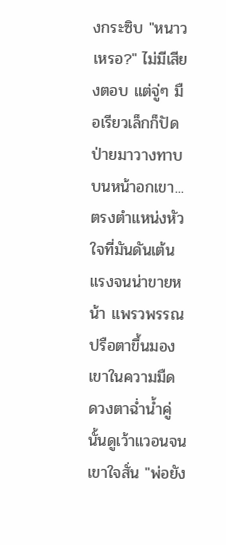งกระซิบ "หนาวเหรอ?" ไม่มีเสียงตอบ แต่จู่ๆ มือเรียวเล็กก็ปัดป่ายมาวางทาบบนหน้าอกเขา... ตรงตำแหน่งหัวใจที่มันดันเต้นแรงจนน่าขายหน้า แพรวพรรณปรือตาขึ้นมองเขาในความมืด ดวงตาฉ่ำน้ำคู่นั้นดูเว้าแวอนจนเขาใจสั่น "พ่อยัง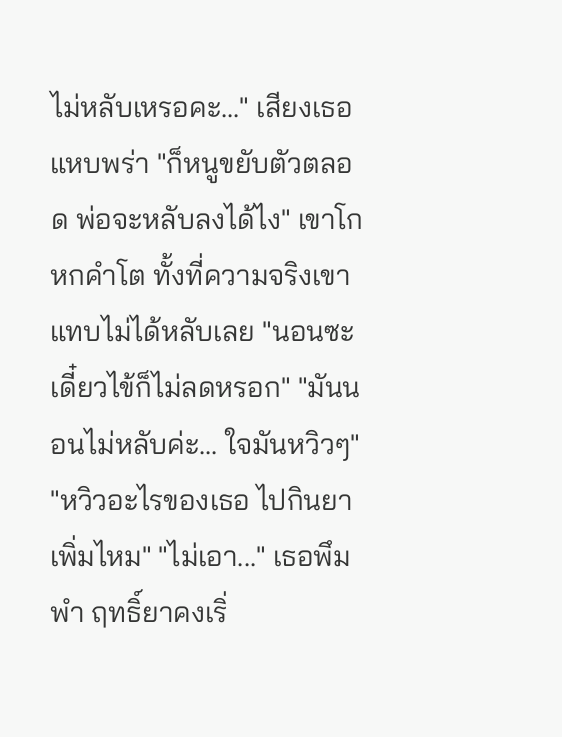ไม่หลับเหรอคะ..." เสียงเธอแหบพร่า "ก็หนูขยับตัวตลอด พ่อจะหลับลงได้ไง" เขาโกหกคำโต ทั้งที่ความจริงเขาแทบไม่ได้หลับเลย "นอนซะ เดี๋ยวไข้ก็ไม่ลดหรอก" "มันนอนไม่หลับค่ะ... ใจมันหวิวๆ" "หวิวอะไรของเธอ ไปกินยาเพิ่มไหม" "ไม่เอา..." เธอพึมพำ ฤทธิ์ยาคงเริ่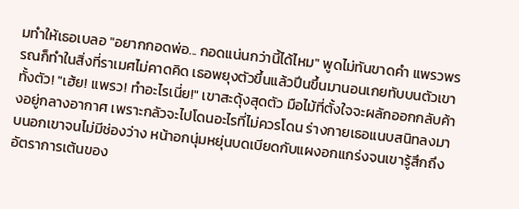มทำให้เธอเบลอ "อยากกอดพ่อ... กอดแน่นกว่านี้ได้ไหม" พูดไม่ทันขาดคำ แพรวพรรณก็ทำในสิ่งที่ราเมศไม่คาดคิด เธอพยุงตัวขึ้นแล้วปีนขึ้นมานอนเกยทับบนตัวเขาทั้งตัว! "เฮ้ย! แพรว! ทำอะไรเนี่ย!" เขาสะดุ้งสุดตัว มือไม้ที่ตั้งใจจะผลักออกกลับค้างอยู่กลางอากาศ เพราะกลัวจะไปโดนอะไรที่ไม่ควรโดน ร่างกายเธอแนบสนิทลงมาบนอกเขาจนไม่มีช่องว่าง หน้าอกนุ่มหยุ่นบดเบียดกับแผงอกแกร่งจนเขารู้สึกถึงอัตราการเต้นของ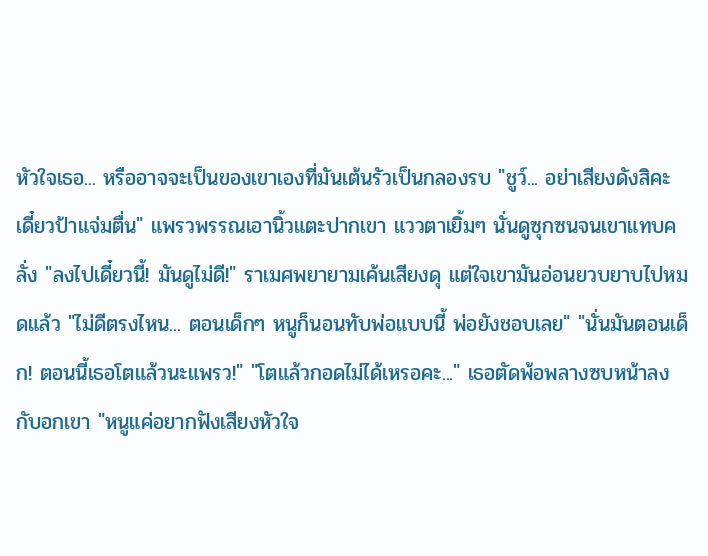หัวใจเธอ... หรืออาจจะเป็นของเขาเองที่มันเต้นรัวเป็นกลองรบ "ชูว์... อย่าเสียงดังสิคะ เดี๋ยวป้าแจ่มตื่น" แพรวพรรณเอานิ้วแตะปากเขา แววตาเยิ้มๆ นั่นดูซุกซนจนเขาแทบคลั่ง "ลงไปเดี๋ยวนี้! มันดูไม่ดี!" ราเมศพยายามเค้นเสียงดุ แต่ใจเขามันอ่อนยวบยาบไปหมดแล้ว "ไม่ดีตรงไหน... ตอนเด็กๆ หนูก็นอนทับพ่อแบบนี้ พ่อยังชอบเลย" "นั่นมันตอนเด็ก! ตอนนี้เธอโตแล้วนะแพรว!" "โตแล้วกอดไม่ได้เหรอคะ..." เธอตัดพ้อพลางซบหน้าลงกับอกเขา "หนูแค่อยากฟังเสียงหัวใจ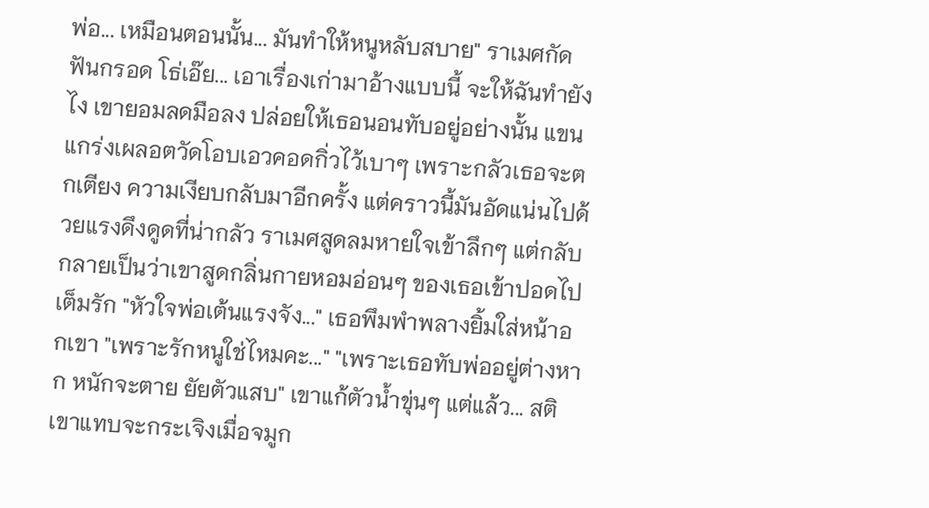พ่อ... เหมือนตอนนั้น... มันทำให้หนูหลับสบาย" ราเมศกัดฟันกรอด โธ่เอ๊ย... เอาเรื่องเก่ามาอ้างแบบนี้ จะให้ฉันทำยังไง เขายอมลดมือลง ปล่อยให้เธอนอนทับอยู่อย่างนั้น แขนแกร่งเผลอตวัดโอบเอวคอดกิ่วไว้เบาๆ เพราะกลัวเธอจะตกเตียง ความเงียบกลับมาอีกครั้ง แต่คราวนี้มันอัดแน่นไปด้วยแรงดึงดูดที่น่ากลัว ราเมศสูดลมหายใจเข้าลึกๆ แต่กลับกลายเป็นว่าเขาสูดกลิ่นกายหอมอ่อนๆ ของเธอเข้าปอดไปเต็มรัก "หัวใจพ่อเต้นแรงจัง..." เธอพึมพำพลางยิ้มใส่หน้าอกเขา "เพราะรักหนูใช่ไหมคะ..." "เพราะเธอทับพ่ออยู่ต่างหาก หนักจะตาย ยัยตัวแสบ" เขาแก้ตัวน้ำขุ่นๆ แต่แล้ว... สติเขาแทบจะกระเจิงเมื่อจมูก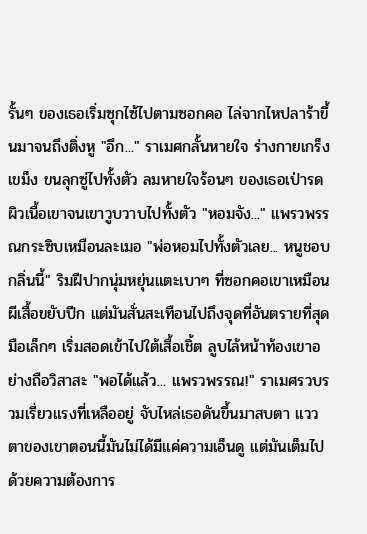รั้นๆ ของเธอเริ่มซุกไซ้ไปตามซอกคอ ไล่จากไหปลาร้าขึ้นมาจนถึงติ่งหู "อึก..." ราเมศกลั้นหายใจ ร่างกายเกร็งเขม็ง ขนลุกซู่ไปทั้งตัว ลมหายใจร้อนๆ ของเธอเป่ารดผิวเนื้อเขาจนเขาวูบวาบไปทั้งตัว "หอมจัง..." แพรวพรรณกระซิบเหมือนละเมอ "พ่อหอมไปทั้งตัวเลย... หนูชอบกลิ่นนี้" ริมฝีปากนุ่มหยุ่นแตะเบาๆ ที่ซอกคอเขาเหมือนผีเสื้อขยับปีก แต่มันสั่นสะเทือนไปถึงจุดที่อันตรายที่สุด มือเล็กๆ เริ่มสอดเข้าไปใต้เสื้อเชิ้ต ลูบไล้หน้าท้องเขาอย่างถือวิสาสะ "พอได้แล้ว... แพรวพรรณ!" ราเมศรวบรวมเรี่ยวแรงที่เหลืออยู่ จับไหล่เธอดันขึ้นมาสบตา แววตาของเขาตอนนี้มันไม่ได้มีแค่ความเอ็นดู แต่มันเต็มไปด้วยความต้องการ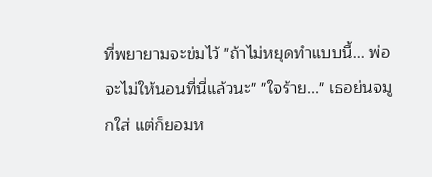ที่พยายามจะข่มไว้ "ถ้าไม่หยุดทำแบบนี้... พ่อจะไม่ให้นอนที่นี่แล้วนะ" "ใจร้าย..." เธอย่นจมูกใส่ แต่ก็ยอมห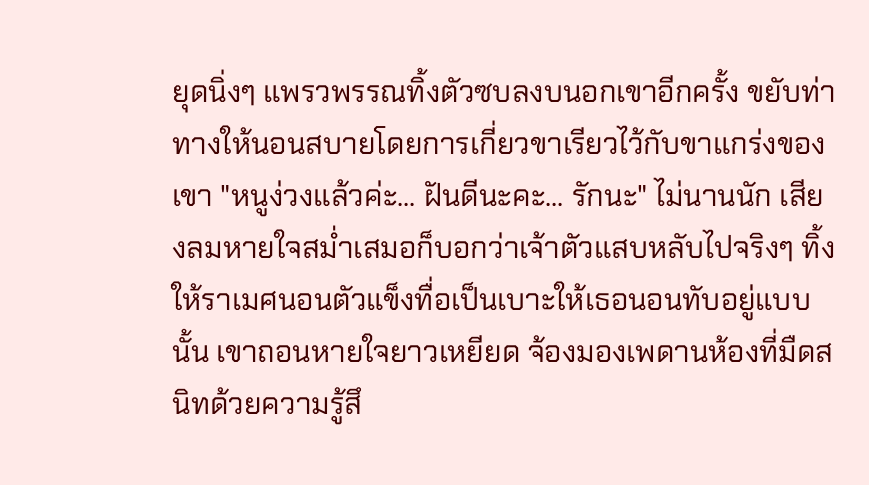ยุดนิ่งๆ แพรวพรรณทิ้งตัวซบลงบนอกเขาอีกครั้ง ขยับท่าทางให้นอนสบายโดยการเกี่ยวขาเรียวไว้กับขาแกร่งของเขา "หนูง่วงแล้วค่ะ... ฝันดีนะคะ... รักนะ" ไม่นานนัก เสียงลมหายใจสม่ำเสมอก็บอกว่าเจ้าตัวแสบหลับไปจริงๆ ทิ้งให้ราเมศนอนตัวแข็งทื่อเป็นเบาะให้เธอนอนทับอยู่แบบนั้น เขาถอนหายใจยาวเหยียด จ้องมองเพดานห้องที่มืดสนิทด้วยความรู้สึ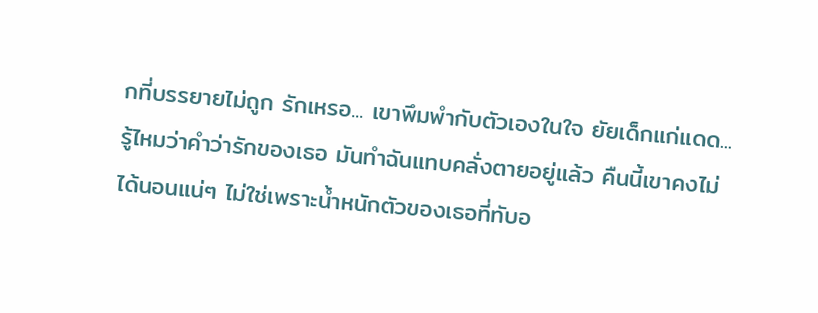กที่บรรยายไม่ถูก รักเหรอ... เขาพึมพำกับตัวเองในใจ ยัยเด็กแก่แดด... รู้ไหมว่าคำว่ารักของเธอ มันทำฉันแทบคลั่งตายอยู่แล้ว คืนนี้เขาคงไม่ได้นอนแน่ๆ ไม่ใช่เพราะน้ำหนักตัวของเธอที่ทับอ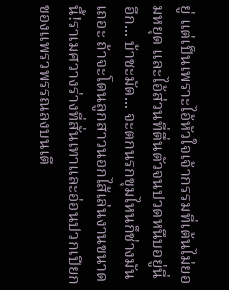ยู่ แต่เป็นเพราะไอ้หัวใจเจ้ากรรมที่เต้นไม่ยอมหยุด และไอ้ส่วนที่ตื่นตัวจนปวดหนึบอยู่นี่อีก... บ้าชะมัด... จะตกนรกขุมไหนก็ช่างมันเถอะ ถ้าจะโดนลูกสาวนอกไส้เล่นงานขนาดนี้!ราเมศวางร่างที่สั่นเทาและอ่อนปวกเปียกของแพรวพรรณลงบนเตี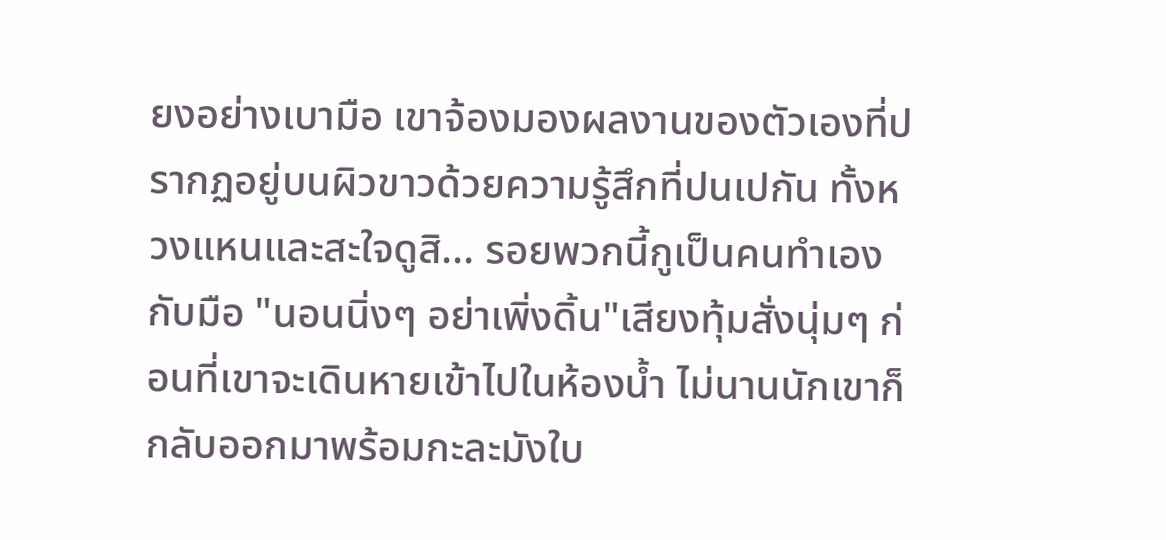ยงอย่างเบามือ เขาจ้องมองผลงานของตัวเองที่ปรากฏอยู่บนผิวขาวด้วยความรู้สึกที่ปนเปกัน ทั้งหวงแหนและสะใจดูสิ... รอยพวกนี้กูเป็นคนทำเองกับมือ "นอนนิ่งๆ อย่าเพิ่งดิ้น"เสียงทุ้มสั่งนุ่มๆ ก่อนที่เขาจะเดินหายเข้าไปในห้องน้ำ ไม่นานนักเขาก็กลับออกมาพร้อมกะละมังใบ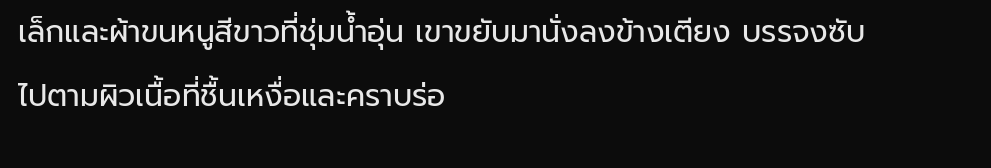เล็กและผ้าขนหนูสีขาวที่ชุ่มน้ำอุ่น เขาขยับมานั่งลงข้างเตียง บรรจงซับไปตามผิวเนื้อที่ชื้นเหงื่อและคราบร่อ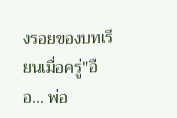งรอยของบทเรียนเมื่อครู่"อือ... พ่อ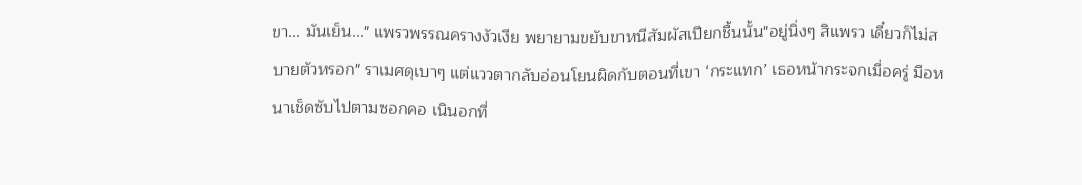ขา... มันเย็น..." แพรวพรรณครางงัวเงีย พยายามขยับขาหนีสัมผัสเปียกชื้นนั้น"อยู่นิ่งๆ สิแพรว เดี๋ยวก็ไม่สบายตัวหรอก" ราเมศดุเบาๆ แต่แววตากลับอ่อนโยนผิดกับตอนที่เขา ‘กระแทก’ เธอหน้ากระจกเมื่อครู่ มือหนาเช็ดซับไปตามซอกคอ เนินอกที่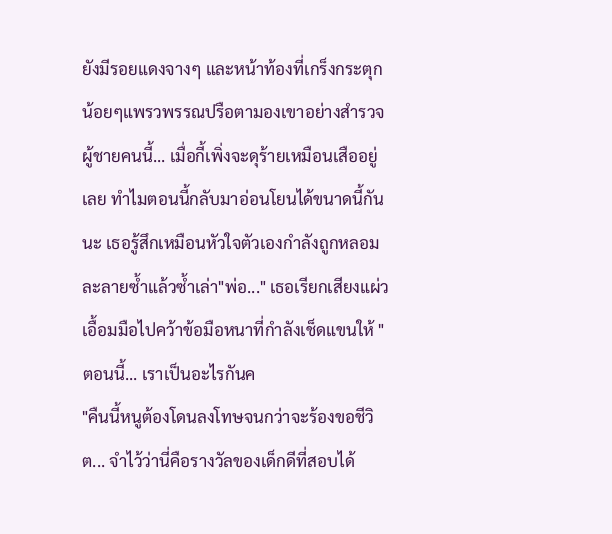ยังมีรอยแดงจางๆ และหน้าท้องที่เกร็งกระตุกน้อยๆแพรวพรรณปรือตามองเขาอย่างสำรวจ ผู้ชายคนนี้... เมื่อกี้เพิ่งจะดุร้ายเหมือนเสืออยู่เลย ทำไมตอนนี้กลับมาอ่อนโยนได้ขนาดนี้กันนะ เธอรู้สึกเหมือนหัวใจตัวเองกำลังถูกหลอมละลายซ้ำแล้วซ้ำเล่า"พ่อ..." เธอเรียกเสียงแผ่ว เอื้อมมือไปคว้าข้อมือหนาที่กำลังเช็ดแขนให้ "ตอนนี้... เราเป็นอะไรกันค
"คืนนี้หนูต้องโดนลงโทษจนกว่าจะร้องขอชีวิต... จำไว้ว่านี่คือรางวัลของเด็กดีที่สอบได้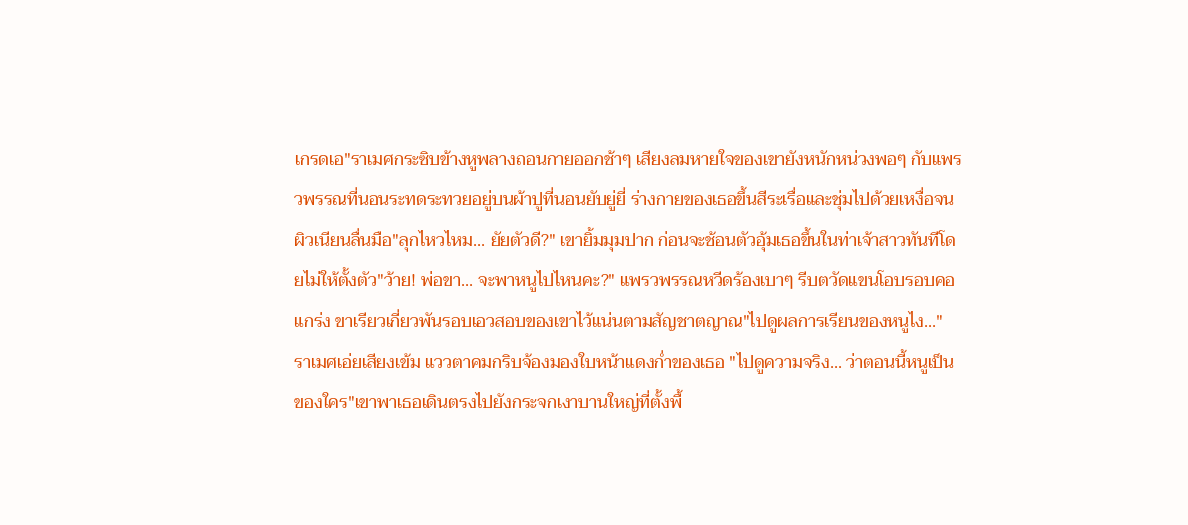เกรดเอ"ราเมศกระซิบข้างหูพลางถอนกายออกช้าๆ เสียงลมหายใจของเขายังหนักหน่วงพอๆ กับแพรวพรรณที่นอนระทดระทวยอยู่บนผ้าปูที่นอนยับยู่ยี่ ร่างกายของเธอขึ้นสีระเรื่อและชุ่มไปด้วยเหงื่อจนผิวเนียนลื่นมือ"ลุกไหวไหม... ยัยตัวดี?" เขายิ้มมุมปาก ก่อนจะช้อนตัวอุ้มเธอขึ้นในท่าเจ้าสาวทันทีโดยไม่ให้ตั้งตัว"ว้าย! พ่อขา... จะพาหนูไปไหนคะ?" แพรวพรรณหวีดร้องเบาๆ รีบตวัดแขนโอบรอบคอแกร่ง ขาเรียวเกี่ยวพันรอบเอวสอบของเขาไว้แน่นตามสัญชาตญาณ"ไปดูผลการเรียนของหนูไง..." ราเมศเอ่ยเสียงเข้ม แววตาคมกริบจ้องมองใบหน้าแดงก่ำของเธอ "ไปดูความจริง... ว่าตอนนี้หนูเป็นของใคร"เขาพาเธอเดินตรงไปยังกระจกเงาบานใหญ่ที่ตั้งพื้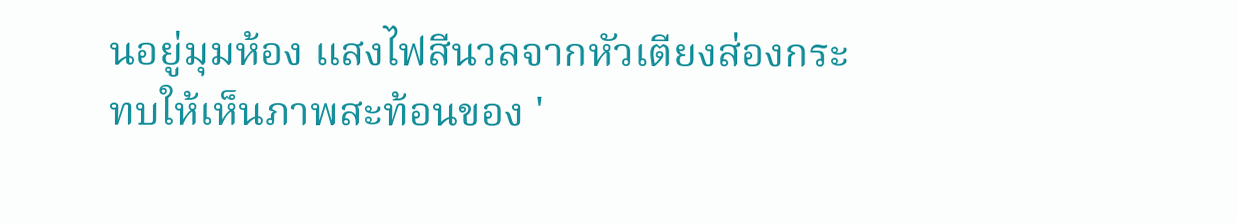นอยู่มุมห้อง แสงไฟสีนวลจากหัวเตียงส่องกระทบให้เห็นภาพสะท้อนของ '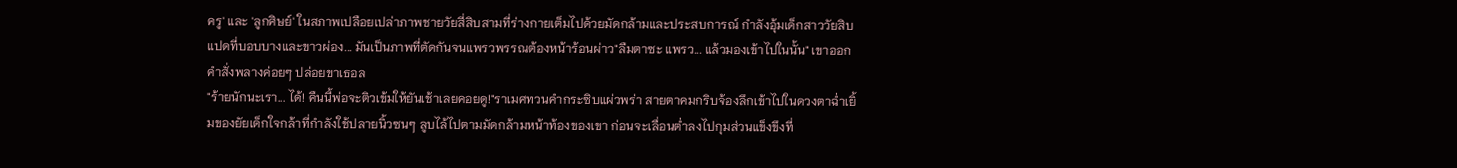ครู' และ 'ลูกศิษย์' ในสภาพเปลือยเปล่าภาพชายวัยสี่สิบสามที่ร่างกายเต็มไปด้วยมัดกล้ามและประสบการณ์ กำลังอุ้มเด็กสาววัยสิบแปดที่บอบบางและขาวผ่อง... มันเป็นภาพที่ตัดกันจนแพรวพรรณต้องหน้าร้อนผ่าว"ลืมตาซะ แพรว... แล้วมองเข้าไปในนั้น" เขาออกคำสั่งพลางค่อยๆ ปล่อยขาเธอล
"ร้ายนักนะเรา... ได้! คืนนี้พ่อจะติวเข้มให้ยันเช้าเลยคอยดู!"ราเมศทวนคำกระซิบแผ่วพร่า สายตาคมกริบจ้องลึกเข้าไปในดวงตาฉ่ำเยิ้มของยัยเด็กใจกล้าที่กำลังใช้ปลายนิ้วซนๆ ลูบไล้ไปตามมัดกล้ามหน้าท้องของเขา ก่อนจะเลื่อนต่ำลงไปกุมส่วนแข็งขึงที่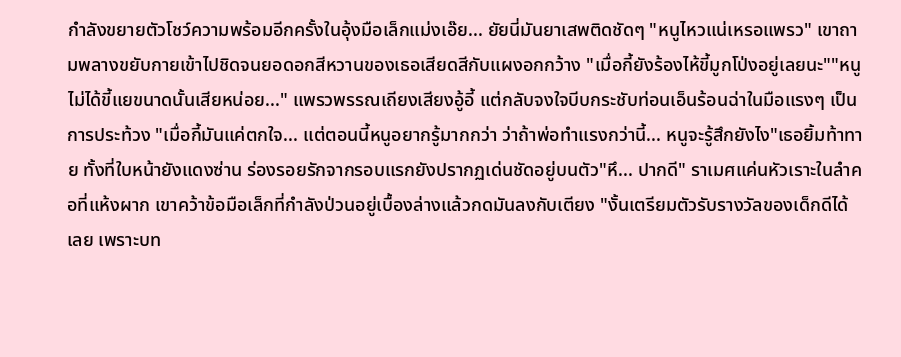กำลังขยายตัวโชว์ความพร้อมอีกครั้งในอุ้งมือเล็กแม่งเอ๊ย... ยัยนี่มันยาเสพติดชัดๆ "หนูไหวแน่เหรอแพรว" เขาถามพลางขยับกายเข้าไปชิดจนยอดอกสีหวานของเธอเสียดสีกับแผงอกกว้าง "เมื่อกี้ยังร้องไห้ขี้มูกโป่งอยู่เลยนะ""หนูไม่ได้ขี้แยขนาดนั้นเสียหน่อย..." แพรวพรรณเถียงเสียงอู้อี้ แต่กลับจงใจบีบกระชับท่อนเอ็นร้อนฉ่าในมือแรงๆ เป็นการประท้วง "เมื่อกี้มันแค่ตกใจ... แต่ตอนนี้หนูอยากรู้มากกว่า ว่าถ้าพ่อทำแรงกว่านี้... หนูจะรู้สึกยังไง"เธอยิ้มท้าทาย ทั้งที่ใบหน้ายังแดงซ่าน ร่องรอยรักจากรอบแรกยังปรากฏเด่นชัดอยู่บนตัว"หึ... ปากดี" ราเมศแค่นหัวเราะในลำคอที่แห้งผาก เขาคว้าข้อมือเล็กที่กำลังป่วนอยู่เบื้องล่างแล้วกดมันลงกับเตียง "งั้นเตรียมตัวรับรางวัลของเด็กดีได้เลย เพราะบท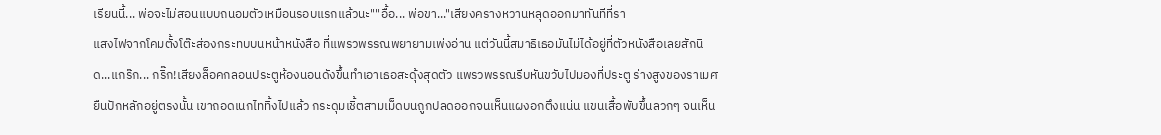เรียนนี้... พ่อจะไม่สอนแบบถนอมตัวเหมือนรอบแรกแล้วนะ""อื้อ... พ่อขา..."เสียงครางหวานหลุดออกมาทันทีที่รา
แสงไฟจากโคมตั้งโต๊ะส่องกระทบบนหน้าหนังสือ ที่แพรวพรรณพยายามเพ่งอ่าน แต่วันนี้สมาธิเธอมันไม่ได้อยู่ที่ตัวหนังสือเลยสักนิด...แกร๊ก... กริ๊ก!เสียงล็อคกลอนประตูห้องนอนดังขึ้นทำเอาเธอสะดุ้งสุดตัว แพรวพรรณรีบหันขวับไปมองที่ประตู ร่างสูงของราเมศยืนปักหลักอยู่ตรงนั้น เขาถอดเนกไททิ้งไปแล้ว กระดุมเชิ้ตสามเม็ดบนถูกปลดออกจนเห็นแผงอกตึงแน่น แขนเสื้อพับขึ้นลวกๆ จนเห็น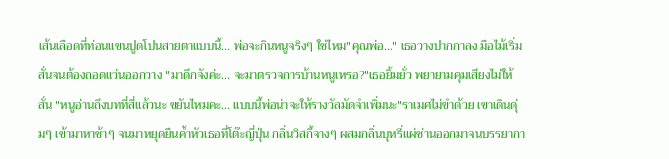เส้นเลือดที่ท่อนแขนปูดโปนสายตาแบบนี้... พ่อจะกินหนูจริงๆ ใช่ไหม"คุณพ่อ..." เธอวางปากกาลง มือไม้เริ่มสั่นจนต้องถอดแว่นออกวาง "มาดึกจังค่ะ... จะมาตรวจการบ้านหนูเหรอ?"เธอยิ้มยั่ว พยายามคุมเสียงไม่ให้สั่น "หนูอ่านถึงบทที่สี่แล้วนะ ขยันไหมคะ... แบบนี้พ่อน่าจะให้รางวัลมัดจำเพิ่มนะ"ราเมศไม่ขำด้วย เขาเดินดุ่มๆ เข้ามาหาช้าๆ จนมาหยุดยืนค้ำหัวเธอที่โต๊ะญี่ปุ่น กลิ่นวิสกี้จางๆ ผสมกลิ่นบุหรี่แผ่ซ่านออกมาจนบรรยากา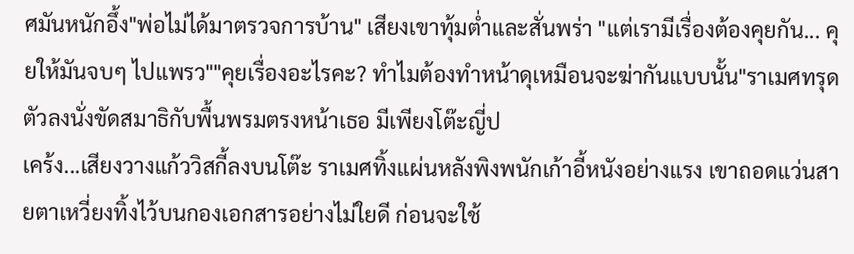ศมันหนักอึ้ง"พ่อไม่ได้มาตรวจการบ้าน" เสียงเขาทุ้มต่ำและสั่นพร่า "แต่เรามีเรื่องต้องคุยกัน... คุยให้มันจบๆ ไปแพรว""คุยเรื่องอะไรคะ? ทำไมต้องทำหน้าดุเหมือนจะฆ่ากันแบบนั้น"ราเมศทรุดตัวลงนั่งขัดสมาธิกับพื้นพรมตรงหน้าเธอ มีเพียงโต๊ะญี่ป
เคร้ง...เสียงวางแก้ววิสกี้ลงบนโต๊ะ ราเมศทิ้งแผ่นหลังพิงพนักเก้าอี้หนังอย่างแรง เขาถอดแว่นสายตาเหวี่ยงทิ้งไว้บนกองเอกสารอย่างไม่ใยดี ก่อนจะใช้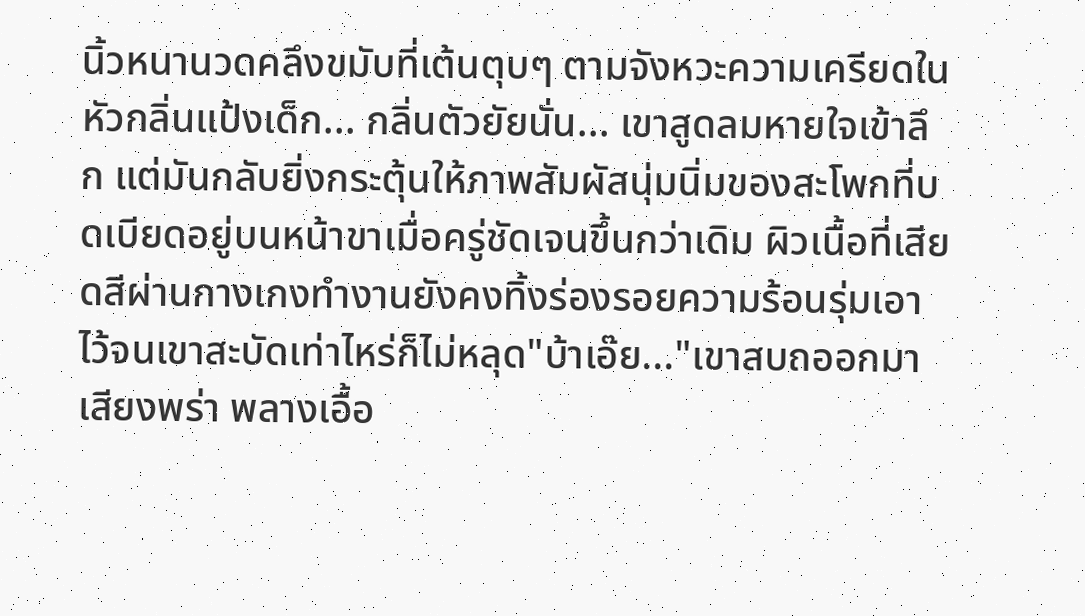นิ้วหนานวดคลึงขมับที่เต้นตุบๆ ตามจังหวะความเครียดในหัวกลิ่นแป้งเด็ก... กลิ่นตัวยัยนั่น... เขาสูดลมหายใจเข้าลึก แต่มันกลับยิ่งกระตุ้นให้ภาพสัมผัสนุ่มนิ่มของสะโพกที่บดเบียดอยู่บนหน้าขาเมื่อครู่ชัดเจนขึ้นกว่าเดิม ผิวเนื้อที่เสียดสีผ่านกางเกงทำงานยังคงทิ้งร่องรอยความร้อนรุ่มเอาไว้จนเขาสะบัดเท่าไหร่ก็ไม่หลุด"บ้าเอ๊ย..."เขาสบถออกมาเสียงพร่า พลางเอื้อ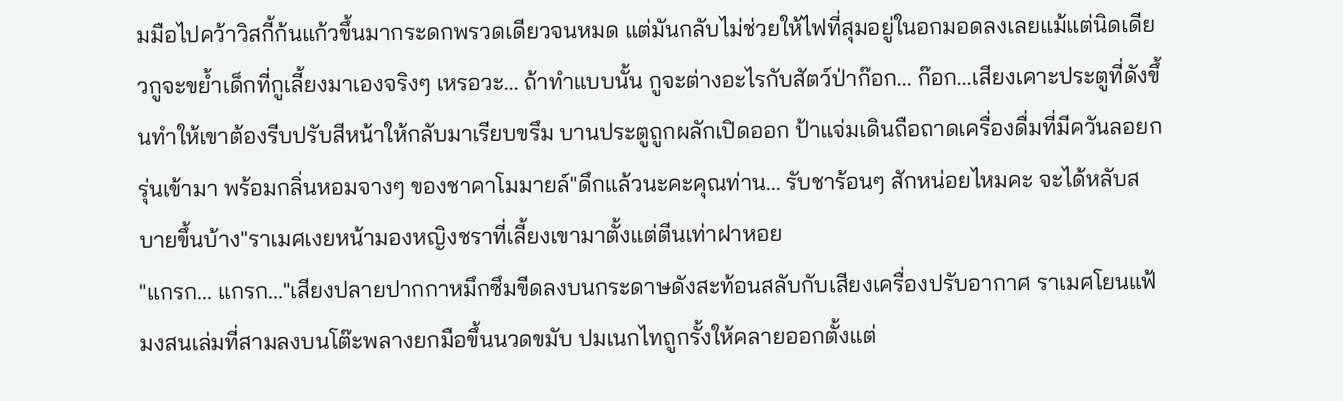มมือไปคว้าวิสกี้ก้นแก้วขึ้นมากระดกพรวดเดียวจนหมด แต่มันกลับไม่ช่วยให้ไฟที่สุมอยู่ในอกมอดลงเลยแม้แต่นิดเดียวกูจะขย้ำเด็กที่กูเลี้ยงมาเองจริงๆ เหรอวะ... ถ้าทำแบบนั้น กูจะต่างอะไรกับสัตว์ป่าก๊อก... ก๊อก...เสียงเคาะประตูที่ดังขึ้นทำให้เขาต้องรีบปรับสีหน้าให้กลับมาเรียบขรึม บานประตูถูกผลักเปิดออก ป้าแจ่มเดินถือถาดเครื่องดื่มที่มีควันลอยกรุ่นเข้ามา พร้อมกลิ่นหอมจางๆ ของชาคาโมมายล์"ดึกแล้วนะคะคุณท่าน... รับชาร้อนๆ สักหน่อยไหมคะ จะได้หลับสบายขึ้นบ้าง"ราเมศเงยหน้ามองหญิงชราที่เลี้ยงเขามาตั้งแต่ตีนเท่าฝาหอย
"แกรก... แกรก..."เสียงปลายปากกาหมึกซึมขีดลงบนกระดาษดังสะท้อนสลับกับเสียงเครื่องปรับอากาศ ราเมศโยนแฟ้มงสนเล่มที่สามลงบนโต๊ะพลางยกมือขึ้นนวดขมับ ปมเนกไทถูกรั้งให้คลายออกตั้งแต่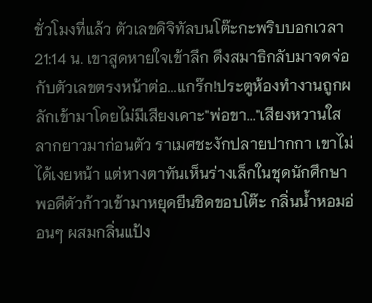ชั่วโมงที่แล้ว ตัวเลขดิจิทัลบนโต๊ะกะพริบบอกเวลา 21:14 น. เขาสูดหายใจเข้าลึก ดึงสมาธิกลับมาจดจ่อกับตัวเลขตรงหน้าต่อ...แกร๊ก!ประตูห้องทำงานถูกผลักเข้ามาโดยไม่มีเสียงเคาะ"พ่อขา..."เสียงหวานใสลากยาวมาก่อนตัว ราเมศชะงักปลายปากกา เขาไม่ได้เงยหน้า แต่หางตาทันเห็นร่างเล็กในชุดนักศึกษาพอดีตัวก้าวเข้ามาหยุดยืนชิดขอบโต๊ะ กลิ่นน้ำหอมอ่อนๆ ผสมกลิ่นแป้ง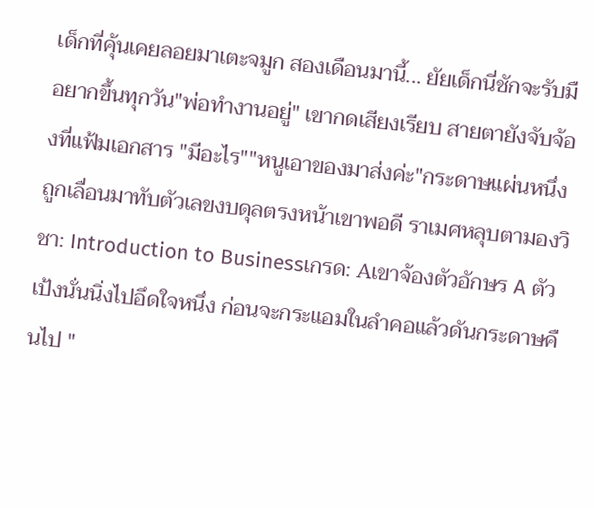เด็กที่คุ้นเคยลอยมาเตะจมูก สองเดือนมานี้... ยัยเด็กนี่ชักจะรับมือยากขึ้นทุกวัน"พ่อทำงานอยู่" เขากดเสียงเรียบ สายตายังจับจ้องที่แฟ้มเอกสาร "มีอะไร""หนูเอาของมาส่งค่ะ"กระดาษแผ่นหนึ่งถูกเลื่อนมาทับตัวเลขงบดุลตรงหน้าเขาพอดี ราเมศหลุบตามองวิชา: Introduction to Businessเกรด: Aเขาจ้องตัวอักษร A ตัวเป้งนั่นนิ่งไปอึดใจหนึ่ง ก่อนจะกระแอมในลำคอแล้วดันกระดาษคืนไป "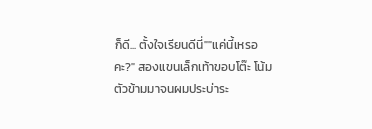ก็ดี... ตั้งใจเรียนดีนี่""แค่นี้เหรอคะ?" สองแขนเล็กเท้าขอบโต๊ะ โน้มตัวข้ามมาจนผมประบ่าระ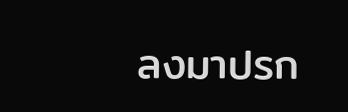ลงมาปรก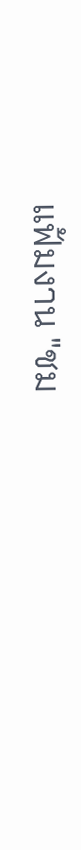แฟ้มงาน "ชม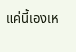แค่นี้เองเห